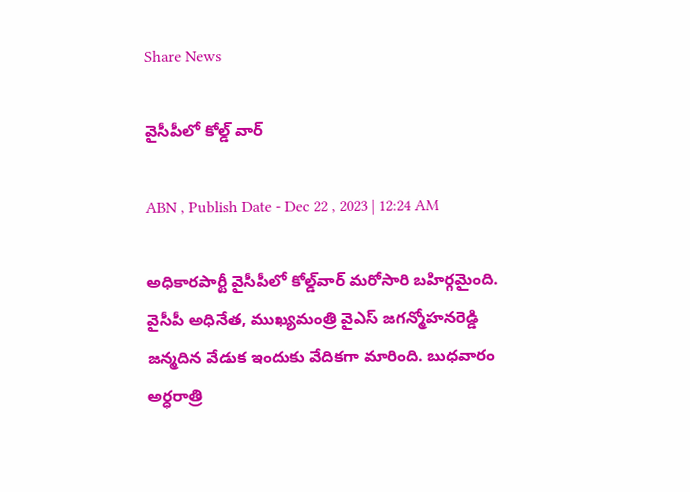Share News

వైసీపీలో కోల్డ్‌ వార్‌

ABN , Publish Date - Dec 22 , 2023 | 12:24 AM

అధికారపార్టీ వైసీపీలో కోల్డ్‌వార్‌ మరోసారి బహిర్గమైంది. వైసీపీ అధినేత, ముఖ్యమంత్రి వైఎస్‌ జగన్మోహనరెడ్డి జన్మదిన వేడుక ఇందుకు వేదికగా మారింది. బుధవారం అర్ధరాత్రి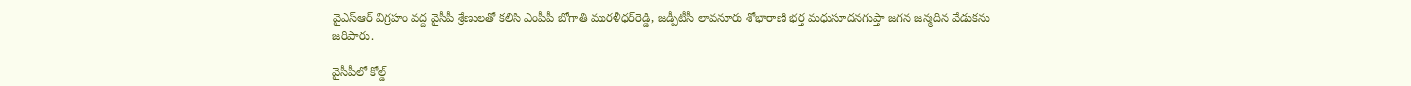వైఎస్‌ఆర్‌ విగ్రహం వద్ద వైసీపీ శ్రేణులతో కలిసి ఎంపీపీ బోగాతి మురళీధర్‌రెడ్డి, జడ్పీటీసీ లావనూరు శోభారాణి భర్త మధుసూదనగుప్తా జగన జన్మదిన వేడుకను జరిపారు.

వైసీపీలో కోల్డ్‌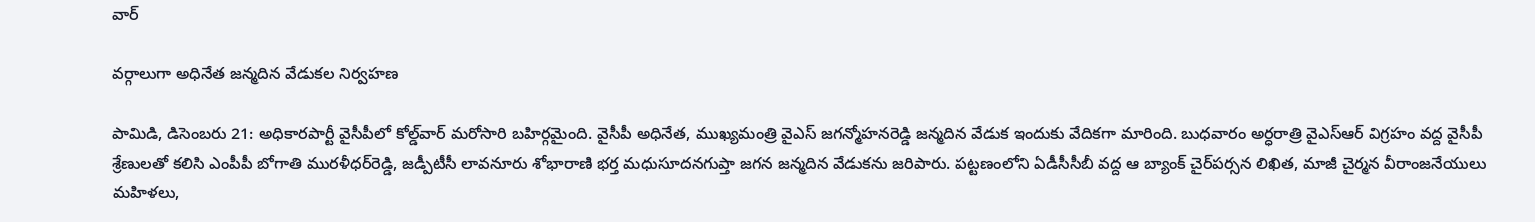వార్‌

వర్గాలుగా అధినేత జన్మదిన వేడుకల నిర్వహణ

పామిడి, డిసెంబరు 21: అధికారపార్టీ వైసీపీలో కోల్డ్‌వార్‌ మరోసారి బహిర్గమైంది. వైసీపీ అధినేత, ముఖ్యమంత్రి వైఎస్‌ జగన్మోహనరెడ్డి జన్మదిన వేడుక ఇందుకు వేదికగా మారింది. బుధవారం అర్ధరాత్రి వైఎస్‌ఆర్‌ విగ్రహం వద్ద వైసీపీ శ్రేణులతో కలిసి ఎంపీపీ బోగాతి మురళీధర్‌రెడ్డి, జడ్పీటీసీ లావనూరు శోభారాణి భర్త మధుసూదనగుప్తా జగన జన్మదిన వేడుకను జరిపారు. పట్టణంలోని ఏడీసీసీబీ వద్ద ఆ బ్యాంక్‌ చైర్‌పర్సన లిఖిత, మాజీ చైర్మన వీరాంజనేయులు మహిళలు,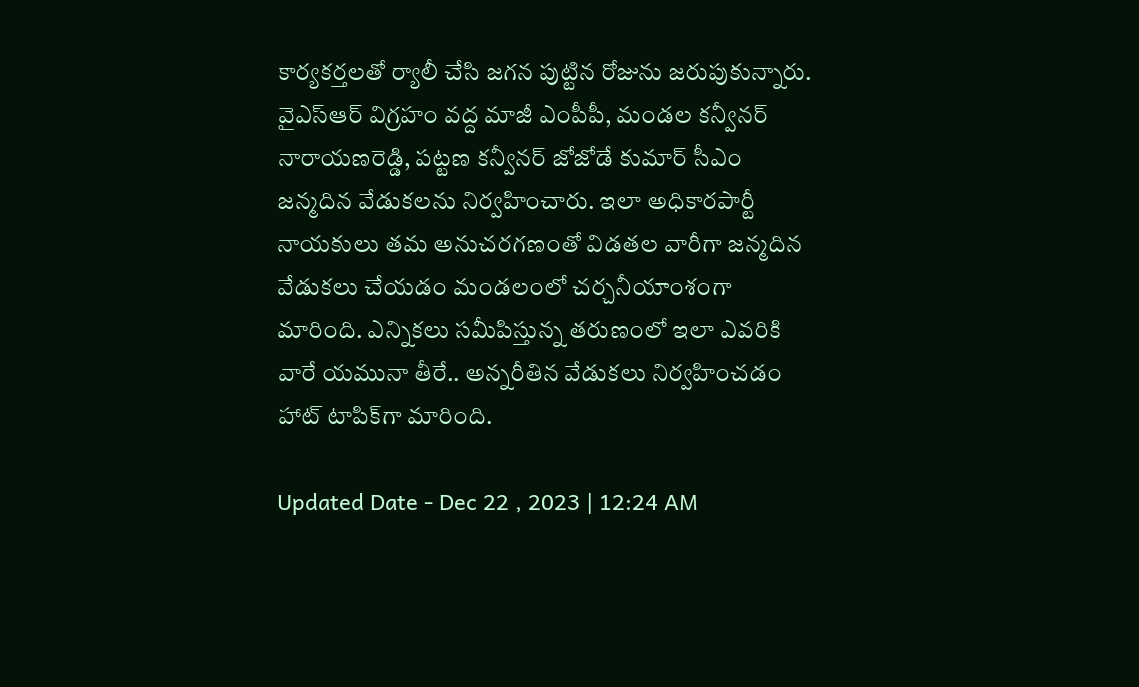కార్యకర్తలతో ర్యాలీ చేసి జగన పుట్టిన రోజును జరుపుకున్నారు. వైఎస్‌ఆర్‌ విగ్రహం వద్ద మాజీ ఎంపీపీ, మండల కన్వీనర్‌ నారాయణరెడ్డి, పట్టణ కన్వీనర్‌ జోజోడే కుమార్‌ సీఎం జన్మదిన వేడుకలను నిర్వహించారు. ఇలా అధికారపార్టీ నాయకులు తమ అనుచరగణంతో విడతల వారీగా జన్మదిన వేడుకలు చేయడం మండలంలో చర్చనీయాంశంగా మారింది. ఎన్నికలు సమీపిస్తున్న తరుణంలో ఇలా ఎవరికి వారే యమునా తీరే.. అన్నరీతిన వేడుకలు నిర్వహించడం హాట్‌ టాపిక్‌గా మారింది.

Updated Date - Dec 22 , 2023 | 12:24 AM